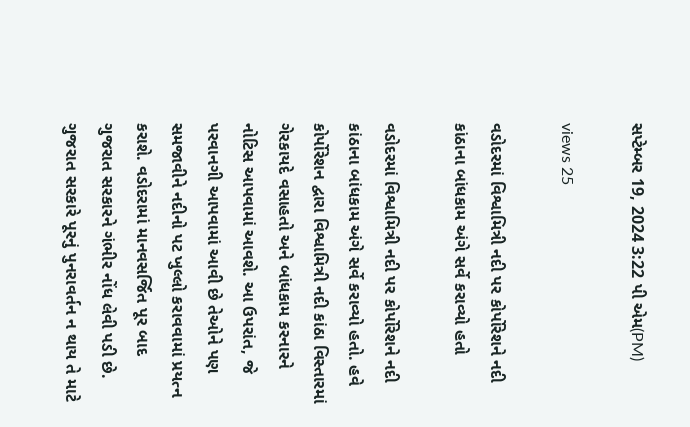સપ્ટેમ્બર 19, 2024 3:22 પી એમ(PM)

views 25

વડોદરમાં વિશ્વામિત્રી નદી પર કોર્પોરેશને નદી કાંઠાના બાંધકામ અંગે સર્વે કરાવ્યો હતો

વડોદરમાં વિશ્વામિત્રી નદી પર કોર્પોરેશને નદી કાંઠાના બાંધકામ અંગે સર્વે કરાવ્યો હતો. હવે કોર્પોરેશન દ્વારા વિશ્વામિત્રી નદી કાંઠા વિસ્તારમાં ગેરકાયદે વસાહતો અને બાંધકામ કરનારને નોટિસ આપવામાં આવશે. આ ઉપરાંત, જે પરવાનગી આપવામાં આવી છે તેઓને પણ સમજાવીને નદીનો પટ ખુલ્લો કરાવવામાં પ્રયત્ન કરાશે. વડોદરામાં માનવસર્જિત પૂર બાદ ગુજરાત સરકારને ગંભીર નોંધ લેવી પડી છે. ગુજરાત સરકારે પૂરનું પુનરાવર્તન ન થાય તે માટે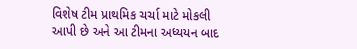વિશેષ ટીમ પ્રાથમિક ચર્ચા માટે મોકલી આપી છે અને આ ટીમના અધ્યયન બાદ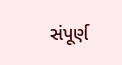સંપૂર્ણ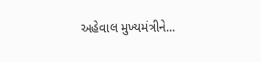અહેવાલ મુખ્યમંત્રીને...